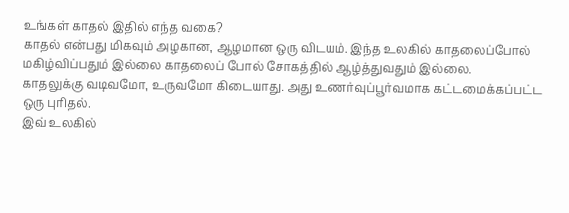உங்கள் காதல் இதில் எந்த வகை?
காதல் என்பது மிகவும் அழகான, ஆழமான ஒரு விடயம். இந்த உலகில் காதலைப்போல் மகிழ்விப்பதும் இல்லை காதலைப் போல் சோகத்தில் ஆழ்த்துவதும் இல்லை.
காதலுக்கு வடிவமோ, உருவமோ கிடையாது. அது உணர்வுப்பூர்வமாக கட்டமைக்கப்பட்ட ஒரு புரிதல்.
இவ் உலகில்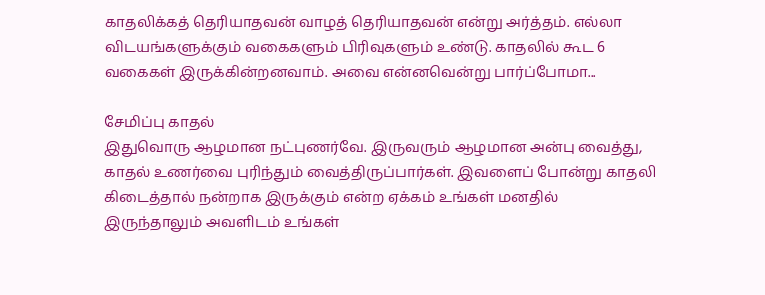காதலிக்கத் தெரியாதவன் வாழத் தெரியாதவன் என்று அர்த்தம். எல்லா விடயங்களுக்கும் வகைகளும் பிரிவுகளும் உண்டு. காதலில் கூட 6 வகைகள் இருக்கின்றனவாம். அவை என்னவென்று பார்ப்போமா...

சேமிப்பு காதல்
இதுவொரு ஆழமான நட்புணர்வே. இருவரும் ஆழமான அன்பு வைத்து, காதல் உணர்வை புரிந்தும் வைத்திருப்பார்கள். இவளைப் போன்று காதலி கிடைத்தால் நன்றாக இருக்கும் என்ற ஏக்கம் உங்கள் மனதில் இருந்தாலும் அவளிடம் உங்கள்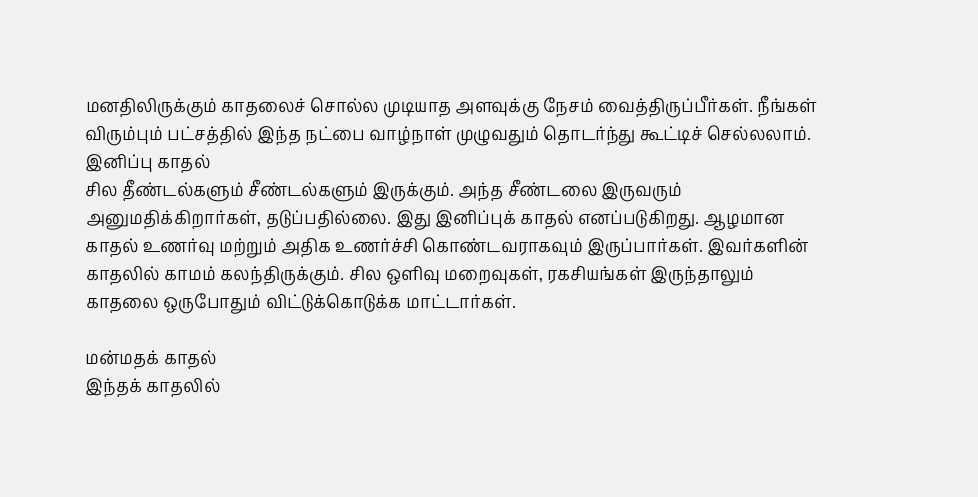மனதிலிருக்கும் காதலைச் சொல்ல முடியாத அளவுக்கு நேசம் வைத்திருப்பீர்கள். நீங்கள் விரும்பும் பட்சத்தில் இந்த நட்பை வாழ்நாள் முழுவதும் தொடர்ந்து கூட்டிச் செல்லலாம்.
இனிப்பு காதல்
சில தீண்டல்களும் சீண்டல்களும் இருக்கும். அந்த சீண்டலை இருவரும் அனுமதிக்கிறார்கள், தடுப்பதில்லை. இது இனிப்புக் காதல் எனப்படுகிறது. ஆழமான காதல் உணர்வு மற்றும் அதிக உணர்ச்சி கொண்டவராகவும் இருப்பார்கள். இவர்களின் காதலில் காமம் கலந்திருக்கும். சில ஒளிவு மறைவுகள், ரகசியங்கள் இருந்தாலும் காதலை ஒருபோதும் விட்டுக்கொடுக்க மாட்டார்கள்.

மன்மதக் காதல்
இந்தக் காதலில்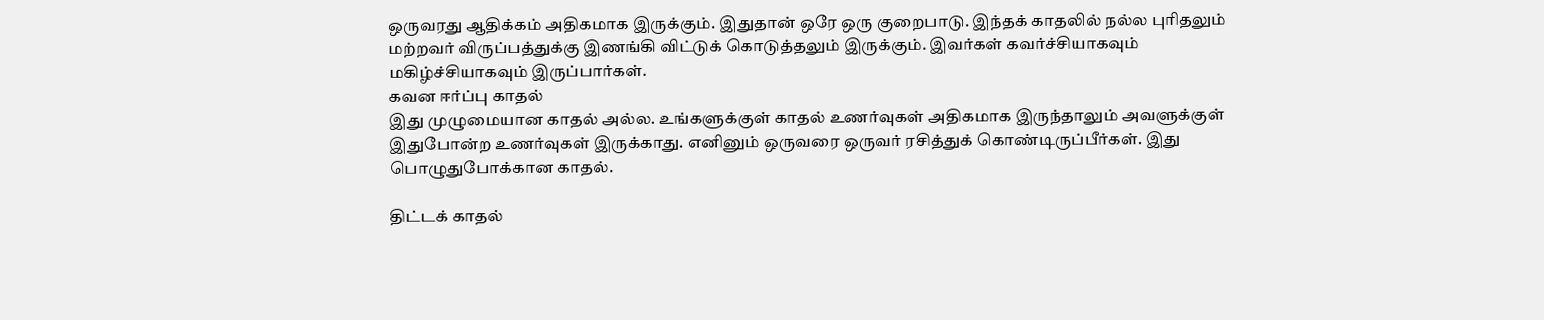ஒருவரது ஆதிக்கம் அதிகமாக இருக்கும். இதுதான் ஒரே ஒரு குறைபாடு. இந்தக் காதலில் நல்ல புரிதலும் மற்றவர் விருப்பத்துக்கு இணங்கி விட்டுக் கொடுத்தலும் இருக்கும். இவர்கள் கவர்ச்சியாகவும் மகிழ்ச்சியாகவும் இருப்பார்கள்.
கவன ஈர்ப்பு காதல்
இது முழுமையான காதல் அல்ல. உங்களுக்குள் காதல் உணர்வுகள் அதிகமாக இருந்தாலும் அவளுக்குள் இதுபோன்ற உணர்வுகள் இருக்காது. எனினும் ஒருவரை ஒருவர் ரசித்துக் கொண்டிருப்பீர்கள். இது பொழுதுபோக்கான காதல்.

திட்டக் காதல்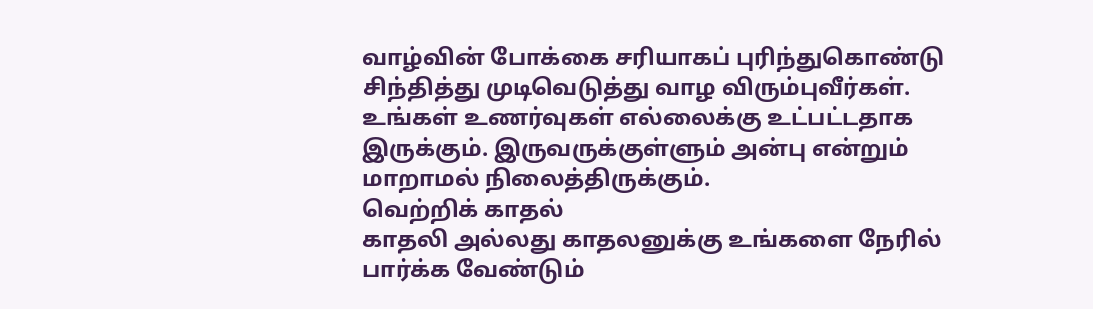வாழ்வின் போக்கை சரியாகப் புரிந்துகொண்டு சிந்தித்து முடிவெடுத்து வாழ விரும்புவீர்கள். உங்கள் உணர்வுகள் எல்லைக்கு உட்பட்டதாக இருக்கும். இருவருக்குள்ளும் அன்பு என்றும் மாறாமல் நிலைத்திருக்கும்.
வெற்றிக் காதல்
காதலி அல்லது காதலனுக்கு உங்களை நேரில் பார்க்க வேண்டும்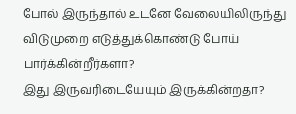போல் இருந்தால் உடனே வேலையிலிருந்து விடுமுறை எடுத்துக்கொண்டு போய் பார்க்கின்றீர்களா?
இது இருவரிடையேயும் இருக்கின்றதா?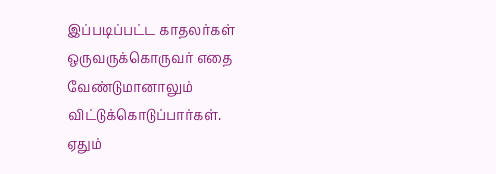இப்படிப்பட்ட காதலர்கள் ஒருவருக்கொருவர் எதை வேண்டுமானாலும் விட்டுக்கொடுப்பார்கள்.
ஏதும்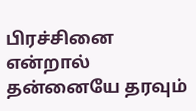பிரச்சினை என்றால் தன்னையே தரவும்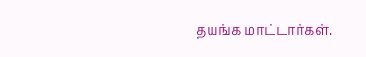தயங்க மாட்டார்கள்.